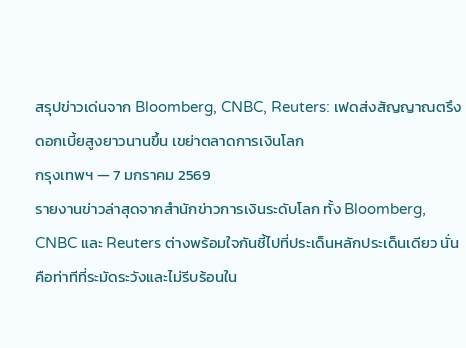สรุปข่าวเด่นจาก Bloomberg, CNBC, Reuters: เฟดส่งสัญญาณตรึงดอกเบี้ยสูงยาวนานขึ้น เขย่าตลาดการเงินโลก
กรุงเทพฯ — 7 มกราคม 2569
รายงานข่าวล่าสุดจากสำนักข่าวการเงินระดับโลก ทั้ง Bloomberg, CNBC และ Reuters ต่างพร้อมใจกันชี้ไปที่ประเด็นหลักประเด็นเดียว นั่นคือท่าทีที่ระมัดระวังและไม่รีบร้อนใน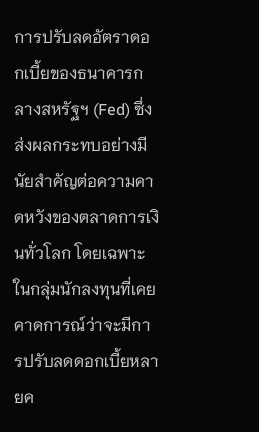การปรับลดอัตราดอกเบี้ยของธนาคารกลางสหรัฐฯ (Fed) ซึ่งส่งผลกระทบอย่างมีนัยสำคัญต่อความคาดหวังของตลาดการเงินทั่วโลก โดยเฉพาะในกลุ่มนักลงทุนที่เคยคาดการณ์ว่าจะมีการปรับลดดอกเบี้ยหลายค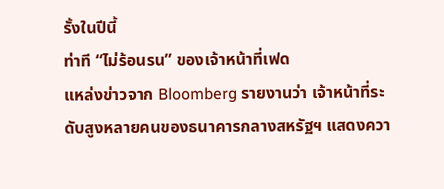รั้งในปีนี้
ท่าที “ไม่ร้อนรน” ของเจ้าหน้าที่เฟด
แหล่งข่าวจาก Bloomberg รายงานว่า เจ้าหน้าที่ระดับสูงหลายคนของธนาคารกลางสหรัฐฯ แสดงควา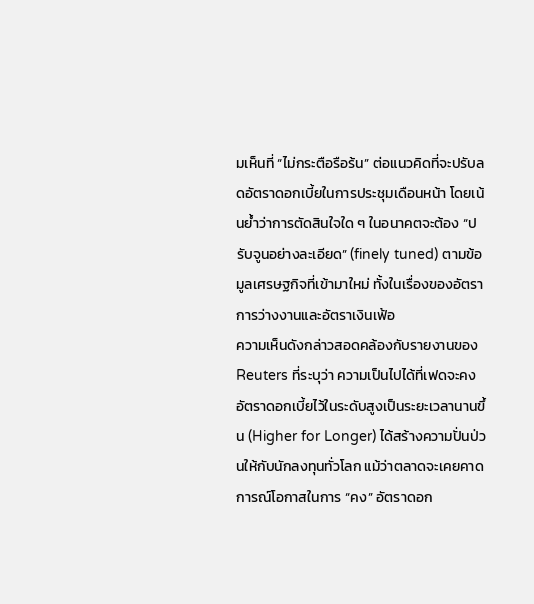มเห็นที่ “ไม่กระตือรือร้น” ต่อแนวคิดที่จะปรับลดอัตราดอกเบี้ยในการประชุมเดือนหน้า โดยเน้นย้ำว่าการตัดสินใจใด ๆ ในอนาคตจะต้อง “ปรับจูนอย่างละเอียด” (finely tuned) ตามข้อมูลเศรษฐกิจที่เข้ามาใหม่ ทั้งในเรื่องของอัตราการว่างงานและอัตราเงินเฟ้อ
ความเห็นดังกล่าวสอดคล้องกับรายงานของ Reuters ที่ระบุว่า ความเป็นไปได้ที่เฟดจะคงอัตราดอกเบี้ยไว้ในระดับสูงเป็นระยะเวลานานขึ้น (Higher for Longer) ได้สร้างความปั่นป่วนให้กับนักลงทุนทั่วโลก แม้ว่าตลาดจะเคยคาดการณ์โอกาสในการ “คง” อัตราดอก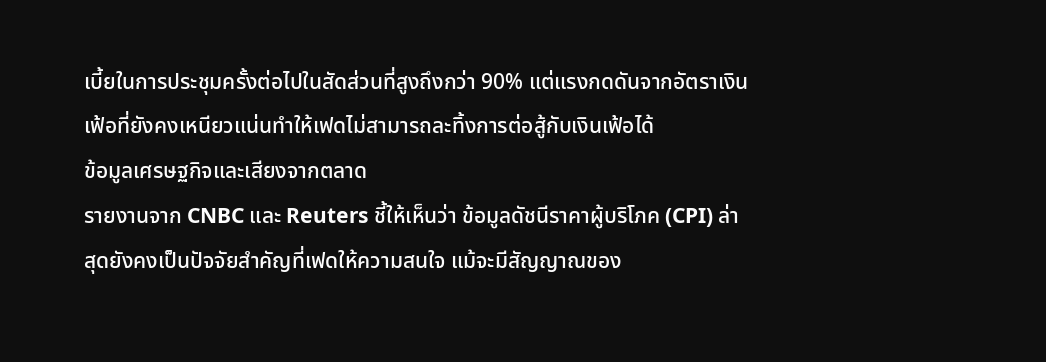เบี้ยในการประชุมครั้งต่อไปในสัดส่วนที่สูงถึงกว่า 90% แต่แรงกดดันจากอัตราเงินเฟ้อที่ยังคงเหนียวแน่นทำให้เฟดไม่สามารถละทิ้งการต่อสู้กับเงินเฟ้อได้
ข้อมูลเศรษฐกิจและเสียงจากตลาด
รายงานจาก CNBC และ Reuters ชี้ให้เห็นว่า ข้อมูลดัชนีราคาผู้บริโภค (CPI) ล่าสุดยังคงเป็นปัจจัยสำคัญที่เฟดให้ความสนใจ แม้จะมีสัญญาณของ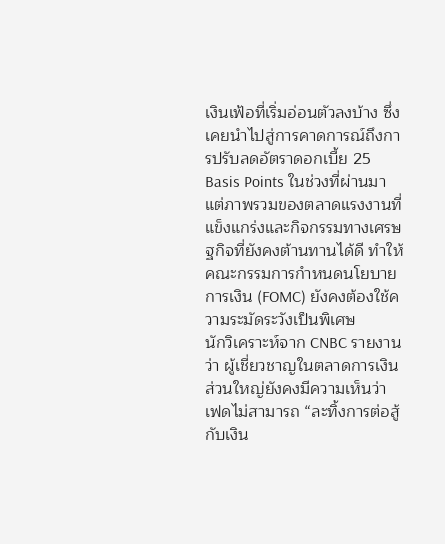เงินเฟ้อที่เริ่มอ่อนตัวลงบ้าง ซึ่งเคยนำไปสู่การคาดการณ์ถึงการปรับลดอัตราดอกเบี้ย 25 Basis Points ในช่วงที่ผ่านมา แต่ภาพรวมของตลาดแรงงานที่แข็งแกร่งและกิจกรรมทางเศรษฐกิจที่ยังคงต้านทานได้ดี ทำให้คณะกรรมการกำหนดนโยบายการเงิน (FOMC) ยังคงต้องใช้ความระมัดระวังเป็นพิเศษ
นักวิเคราะห์จาก CNBC รายงานว่า ผู้เชี่ยวชาญในตลาดการเงินส่วนใหญ่ยังคงมีความเห็นว่า เฟดไม่สามารถ “ละทิ้งการต่อสู้กับเงิน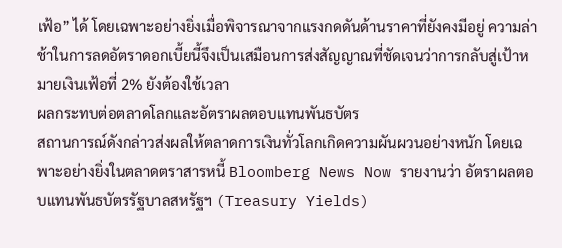เฟ้อ” ได้ โดยเฉพาะอย่างยิ่งเมื่อพิจารณาจากแรงกดดันด้านราคาที่ยังคงมีอยู่ ความล่าช้าในการลดอัตราดอกเบี้ยนี้จึงเป็นเสมือนการส่งสัญญาณที่ชัดเจนว่าการกลับสู่เป้าหมายเงินเฟ้อที่ 2% ยังต้องใช้เวลา
ผลกระทบต่อตลาดโลกและอัตราผลตอบแทนพันธบัตร
สถานการณ์ดังกล่าวส่งผลให้ตลาดการเงินทั่วโลกเกิดความผันผวนอย่างหนัก โดยเฉพาะอย่างยิ่งในตลาดตราสารหนี้ Bloomberg News Now รายงานว่า อัตราผลตอบแทนพันธบัตรรัฐบาลสหรัฐฯ (Treasury Yields)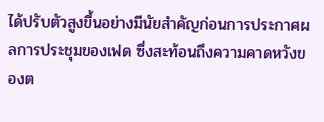ได้ปรับตัวสูงขึ้นอย่างมีนัยสำคัญก่อนการประกาศผลการประชุมของเฟด ซึ่งสะท้อนถึงความคาดหวังของต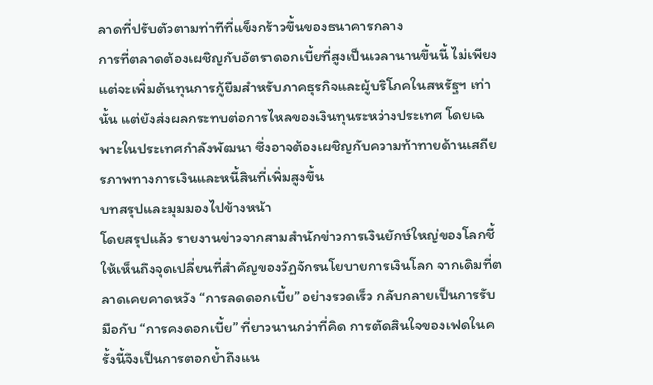ลาดที่ปรับตัวตามท่าทีที่แข็งกร้าวขึ้นของธนาคารกลาง
การที่ตลาดต้องเผชิญกับอัตราดอกเบี้ยที่สูงเป็นเวลานานขึ้นนี้ ไม่เพียงแต่จะเพิ่มต้นทุนการกู้ยืมสำหรับภาคธุรกิจและผู้บริโภคในสหรัฐฯ เท่านั้น แต่ยังส่งผลกระทบต่อการไหลของเงินทุนระหว่างประเทศ โดยเฉพาะในประเทศกำลังพัฒนา ซึ่งอาจต้องเผชิญกับความท้าทายด้านเสถียรภาพทางการเงินและหนี้สินที่เพิ่มสูงขึ้น
บทสรุปและมุมมองไปข้างหน้า
โดยสรุปแล้ว รายงานข่าวจากสามสำนักข่าวการเงินยักษ์ใหญ่ของโลกชี้ให้เห็นถึงจุดเปลี่ยนที่สำคัญของวัฏจักรนโยบายการเงินโลก จากเดิมที่ตลาดเคยคาดหวัง “การลดดอกเบี้ย” อย่างรวดเร็ว กลับกลายเป็นการรับมือกับ “การคงดอกเบี้ย” ที่ยาวนานกว่าที่คิด การตัดสินใจของเฟดในครั้งนี้จึงเป็นการตอกย้ำถึงแน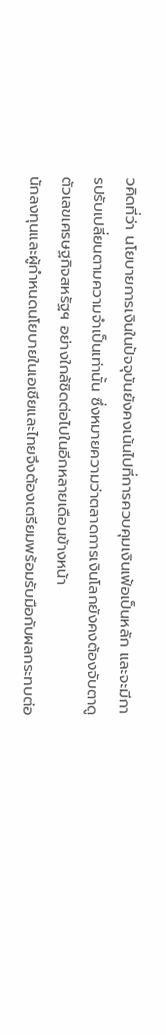วคิดที่ว่า นโยบายการเงินในปัจจุบันยังคงเน้นไปที่การควบคุมเงินเฟ้อเป็นหลัก และจะมีการปรับเปลี่ยนตามความจำเป็นเท่านั้น ซึ่งหมายความว่าตลาดการเงินโลกยังคงต้องจับตาดูตัวเลขเศรษฐกิจสหรัฐฯ อย่างใกล้ชิดต่อไปในอีกหลายเดือนข้างหน้า
นักลงทุนและผู้กำหนดนโยบายในเอเชียและไทยจึงต้องเตรียมพร้อมรับมือกับผลกระทบต่อ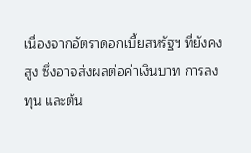เนื่องจากอัตราดอกเบี้ยสหรัฐฯ ที่ยังคงสูง ซึ่งอาจส่งผลต่อค่าเงินบาท การลงทุน และต้น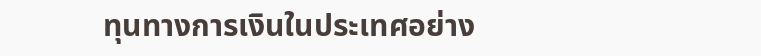ทุนทางการเงินในประเทศอย่าง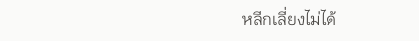หลีกเลี่ยงไม่ได้